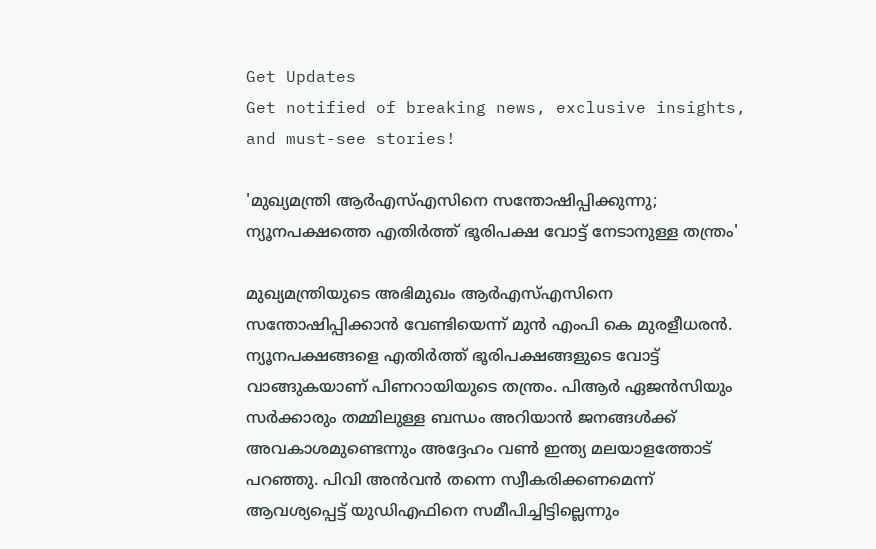Get Updates
Get notified of breaking news, exclusive insights, and must-see stories!

'മുഖ്യമന്ത്രി ആർഎസ്എസിനെ സന്തോഷിപ്പിക്കുന്നു; ന്യൂനപക്ഷത്തെ എതിർത്ത് ഭൂരിപക്ഷ വോട്ട് നേടാനുള്ള തന്ത്രം'

മുഖ്യമന്ത്രിയുടെ അഭിമുഖം ആർഎസ്എസിനെ സന്തോഷിപ്പിക്കാൻ വേണ്ടിയെന്ന് മുൻ എംപി കെ മുരളീധരൻ. ന്യൂനപക്ഷങ്ങളെ എതിർത്ത് ഭൂരിപക്ഷങ്ങളുടെ വോട്ട് വാങ്ങുകയാണ് പിണറായിയുടെ തന്ത്രം. പിആർ ഏജൻസിയും സർക്കാരും തമ്മിലുള്ള ബന്ധം അറിയാൻ ജനങ്ങൾക്ക് അവകാശമുണ്ടെന്നും അദ്ദേഹം വൺ ഇന്ത്യ മലയാളത്തോട് പറഞ്ഞു. പിവി അൻവൻ തന്നെ സ്വീകരിക്കണമെന്ന് ആവശ്യപ്പെട്ട് യുഡിഎഫിനെ സമീപിച്ചിട്ടില്ലെന്നും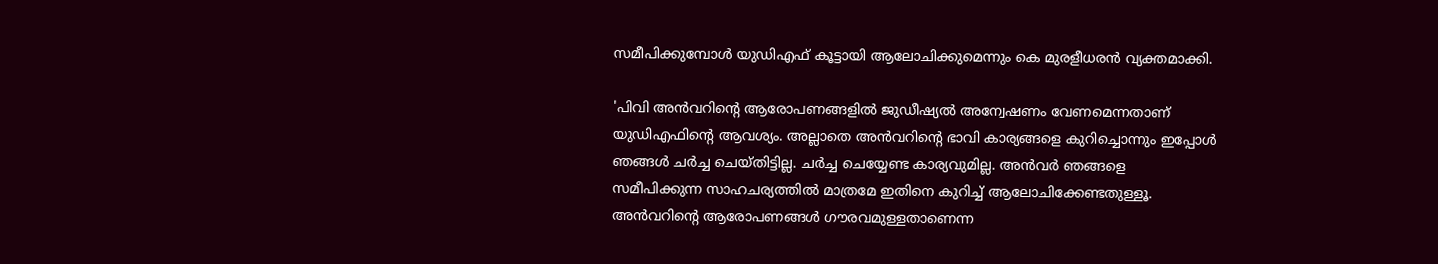സമീപിക്കുമ്പോൾ യുഡിഎഫ് കൂട്ടായി ആലോചിക്കുമെന്നും കെ മുരളീധരൻ വ്യക്തമാക്കി.

'പിവി അൻവറിന്റെ ആരോപണങ്ങളിൽ ജുഡീഷ്യൽ അന്വേഷണം വേണമെന്നതാണ് യുഡിഎഫിന്റെ ആവശ്യം. അല്ലാതെ അൻവറിന്റെ ഭാവി കാര്യങ്ങളെ കുറിച്ചൊന്നും ഇപ്പോൾ ഞങ്ങൾ ചർച്ച ചെയ്തിട്ടില്ല. ചർച്ച ചെയ്യേണ്ട കാര്യവുമില്ല. അൻവർ ‍ഞങ്ങളെ സമീപിക്കുന്ന സാഹചര്യത്തിൽ മാത്രമേ ഇതിനെ കുറിച്ച് ആലോചിക്കേണ്ടതുള്ളൂ. അൻവറിന്റെ ആരോപണങ്ങൾ ഗൗരവമുള്ളതാണെന്ന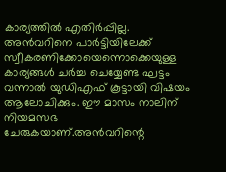കാര്യത്തിൽ എതിർപ്പില്ല. അൻവറിനെ പാർട്ടിയിലേക്ക് സ്വീകരണിക്കോയെന്നൊക്കെയുള്ള കാര്യങ്ങൾ ചർച്ച ചെയ്യേണ്ട ഘട്ടം വന്നാൽ യുഡിഎഫ് കൂട്ടായി വിഷയം ആലോചിക്കും. ഈ മാസം നാലിന് നിയമസഭ ചേരുകയാണ്.അൻവറിന്റെ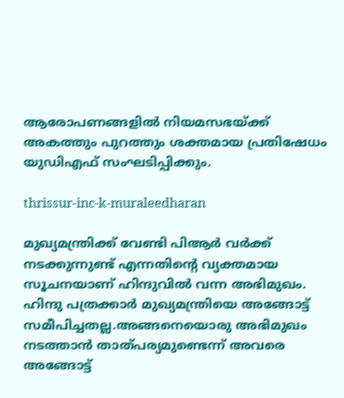ആരോപണങ്ങളിൽ നിയമസഭയ്ക്ക് അകത്തും പുറത്തും ശക്തമായ പ്രതിഷേധം യുഡിഎഫ് സംഘടിപ്പിക്കും.

thrissur-inc-k-muraleedharan

മുഖ്യമന്ത്രിക്ക് വേണ്ടി പിആർ വർക്ക് നടക്കുന്നുണ്ട് എന്നതിന്റെ വ്യക്തമായ സൂചനയാണ് ഹിന്ദുവിൽ വന്ന അഭിമുഖം. ഹിന്ദു പത്രക്കാർ മുഖ്യമന്ത്രിയെ അങ്ങോട്ട് സമീപിച്ചതല്ല.അങ്ങനെയൊരു അഭിമുഖം നടത്താൻ താത്പര്യമുണ്ടെന്ന് അവരെ അങ്ങോട്ട്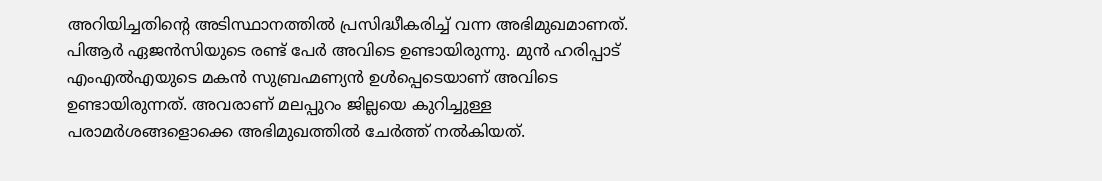അറിയിച്ചതിന്റെ അടിസ്ഥാനത്തിൽ പ്രസിദ്ധീകരിച്ച് വന്ന അഭിമുഖമാണത്. പിആർ ഏജൻസിയുടെ രണ്ട് പേർ അവിടെ ഉണ്ടായിരുന്നു. മുൻ ഹരിപ്പാട് എംഎൽഎയുടെ മകൻ സുബ്രഹ്മണ്യൻ ഉൾപ്പെടെയാണ് അവിടെ ഉണ്ടായിരുന്നത്. അവരാണ് മലപ്പുറം ജില്ലയെ കുറിച്ചുള്ള പരാമർശങ്ങളൊക്കെ അഭിമുഖത്തിൽ ചേർത്ത് നൽകിയത്.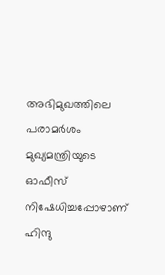അഭിമുഖത്തിലെ പരാമർ‍ശം മുഖ്യമന്ത്രിയുടെ ഓഫീസ് നിഷേധിച്ചപ്പോഴാണ് ഹിന്ദു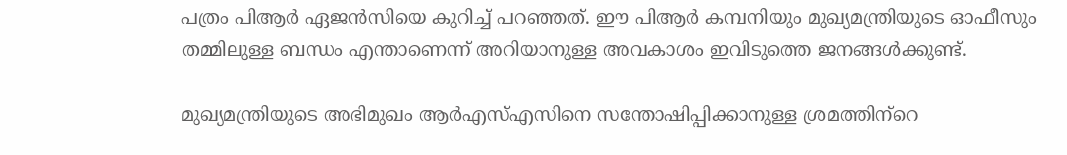പത്രം പിആർ ഏജൻസിയെ കുറിച്ച് പറഞ്ഞത്. ഈ പിആർ കമ്പനിയും മുഖ്യമന്ത്രിയുടെ ഓഫീസും തമ്മിലുള്ള ബന്ധം എന്താണെന്ന് അറിയാനുള്ള അവകാശം ഇവിടുത്തെ ജനങ്ങൾക്കുണ്ട്.

മുഖ്യമന്ത്രിയുടെ അഭിമുഖം ആർഎസ്എസിനെ സന്തോഷിപ്പിക്കാനുള്ള ശ്രമത്തിന്‌റെ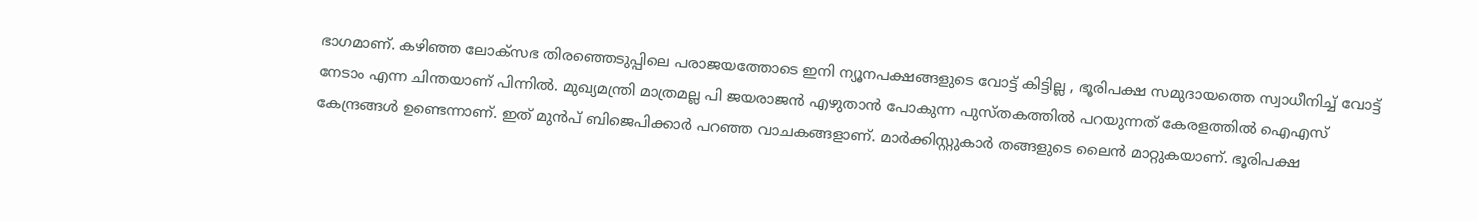ഭാഗമാണ്. കഴിഞ്ഞ ലോക്സഭ തിരഞ്ഞെടുപ്പിലെ പരാജയത്തോടെ ഇനി ന്യൂനപക്ഷങ്ങളുടെ വോട്ട് കിട്ടില്ല , ഭൂരിപക്ഷ സമുദായത്തെ സ്വാധീനിച്ച് വോട്ട് നേടാം എന്ന ചിന്തയാണ് പിന്നിൽ. മുഖ്യമന്ത്രി മാത്രമല്ല പി ജയരാജൻ എഴുതാൻ പോകുന്ന പുസ്തകത്തിൽ പറയുന്നത് കേരളത്തിൽ ഐഎസ് കേന്ദ്രങ്ങൾ ഉണ്ടെന്നാണ്. ഇത് മുൻപ് ബിജെപിക്കാർ പറഞ്ഞ വാചകങ്ങളാണ്. മാർക്കിസ്റ്റുകാർ തങ്ങളുടെ ലൈൻ മാറ്റുകയാണ്. ഭൂരിപക്ഷ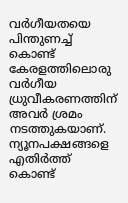വർഗീയതയെ പിന്തുണച്ച് കൊണ്ട് കേരളത്തിലൊരു വർഗീയ ധ്രുവീകരണത്തിന് അവർ ശ്രമം നടത്തുകയാണ്. ന്യൂനപക്ഷങ്ങളെ എതിർത്ത് കൊണ്ട്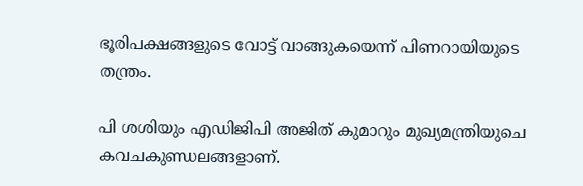ഭൂരിപക്ഷങ്ങളുടെ വോട്ട് വാങ്ങുകയെന്ന് പിണറായിയുടെ തന്ത്രം.

പി ശശിയും എഡിജിപി അജിത് കുമാറും മുഖ്യമന്ത്രിയുചെ കവചകുണ്ഡലങ്ങളാണ്.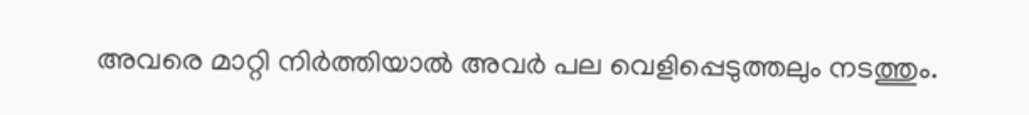അവരെ മാറ്റി നിർത്തിയാൽ അവർ പല വെളിപ്പെടുത്തലും നടത്തും.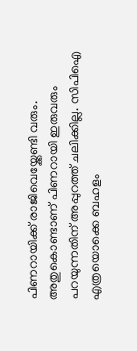പിണറായിക്ക് രാജിവെയ്ക്കേണ്ടി വരും. അതുകൊണ്ടാണ് പിണറായി ഇരുവരും പറയുന്നതിന് അപ്പുറത്ത് ചലിക്കില്ല. സിപിഐ എത്രയൊക്കെ ബഹളം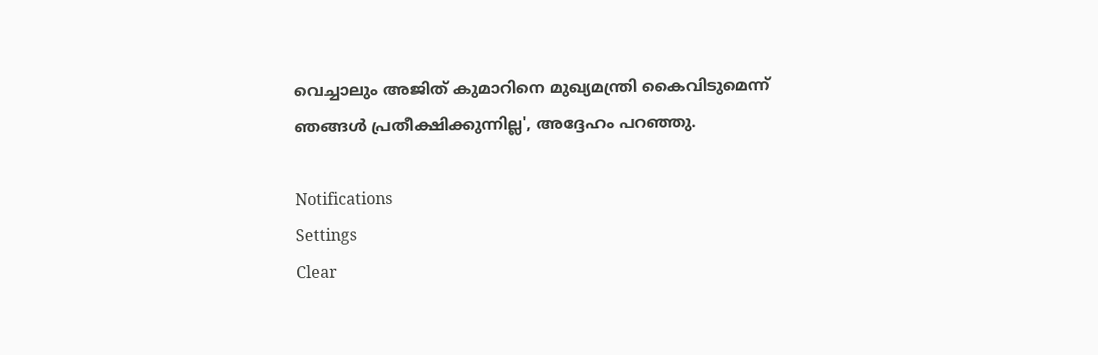വെച്ചാലും അജിത് കുമാറിനെ മുഖ്യമന്ത്രി കൈവിടുമെന്ന് ഞങ്ങൾ പ്രതീക്ഷിക്കുന്നില്ല', അദ്ദേഹം പറഞ്ഞു.

Notifications
Settings
Clear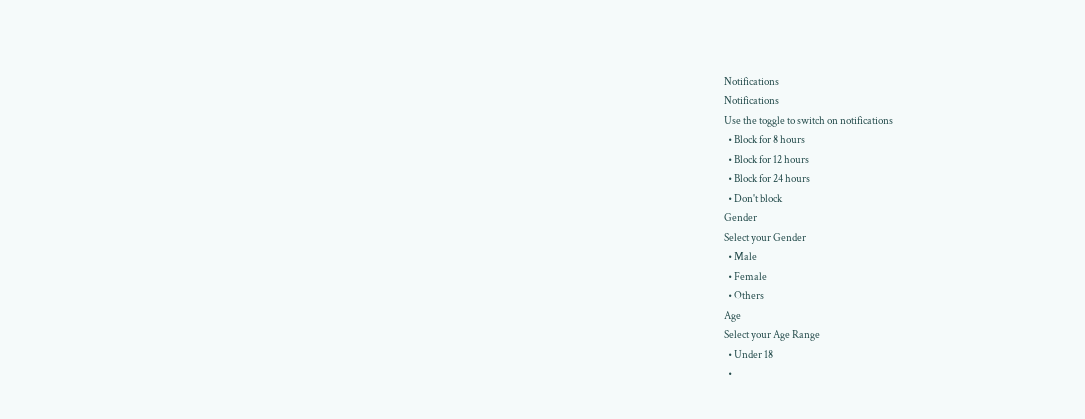Notifications
Notifications
Use the toggle to switch on notifications
  • Block for 8 hours
  • Block for 12 hours
  • Block for 24 hours
  • Don't block
Gender
Select your Gender
  • Male
  • Female
  • Others
Age
Select your Age Range
  • Under 18
  •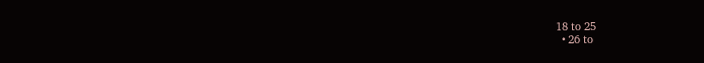18 to 25
  • 26 to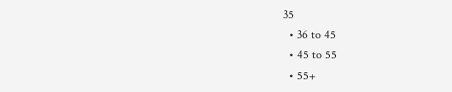35
  • 36 to 45
  • 45 to 55
  • 55+